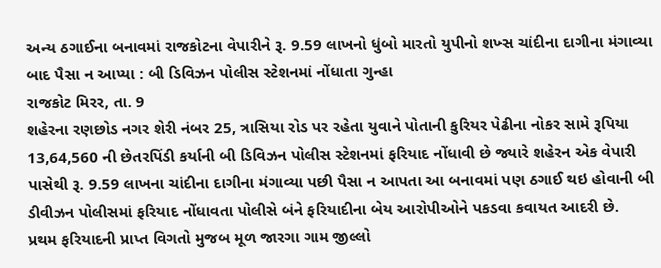અન્ય ઠગાઈના બનાવમાં રાજકોટના વેપારીને રૂ. 9.59 લાખનો ધુંબો મારતો યુપીનો શખ્સ ચાંદીના દાગીના મંગાવ્યા બાદ પૈસા ન આપ્યા : બી ડિવિઝન પોલીસ સ્ટેશનમાં નોંધાતા ગુન્હા
રાજકોટ મિરર, તા. 9
શહેરના રણછોડ નગર શેરી નંબર 25, ત્રાસિયા રોડ પર રહેતા યુવાને પોતાની કુરિયર પેઢીના નોકર સામે રૂપિયા 13,64,560 ની છેતરપિંડી કર્યાની બી ડિવિઝન પોલીસ સ્ટેશનમાં ફરિયાદ નોંધાવી છે જ્યારે શહેરન એક વેપારી પાસેથી રૂ. 9.59 લાખના ચાંદીના દાગીના મંગાવ્યા પછી પૈસા ન આપતા આ બનાવમાં પણ ઠગાઈ થઇ હોવાની બી ડીવીઝન પોલીસમાં ફરિયાદ નોંધાવતા પોલીસે બંને ફરિયાદીના બેય આરોપીઓને પકડવા કવાયત આદરી છે.
પ્રથમ ફરિયાદની પ્રાપ્ત વિગતો મુજબ મૂળ જારગા ગામ જીલ્લો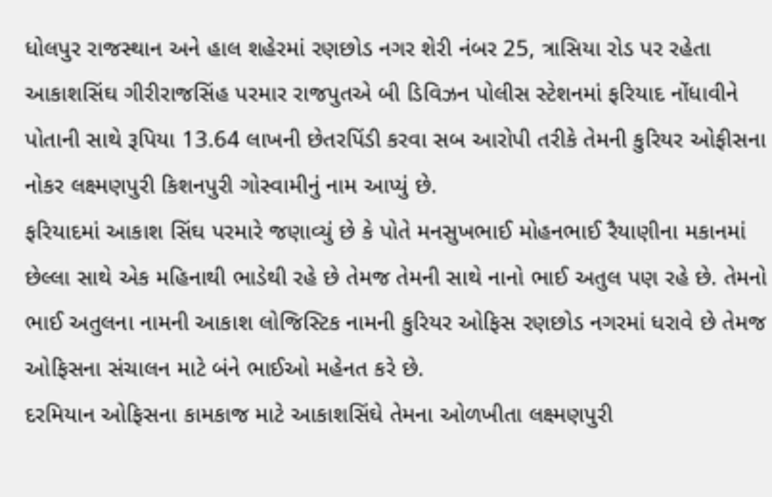ધોલપુર રાજસ્થાન અને હાલ શહેરમાં રણછોડ નગર શેરી નંબર 25, ત્રાસિયા રોડ પર રહેતા આકાશસિંઘ ગીરીરાજસિંહ પરમાર રાજપુતએ બી ડિવિઝન પોલીસ સ્ટેશનમાં ફરિયાદ નોંધાવીને પોતાની સાથે રૂપિયા 13.64 લાખની છેતરપિંડી કરવા સબ આરોપી તરીકે તેમની કુરિયર ઓફીસના નોકર લક્ષ્મણપુરી કિશનપુરી ગોસ્વામીનું નામ આપ્યું છે.
ફરિયાદમાં આકાશ સિંઘ પરમારે જણાવ્યું છે કે પોતે મનસુખભાઈ મોહનભાઈ રૈયાણીના મકાનમાં છેલ્લા સાથે એક મહિનાથી ભાડેથી રહે છે તેમજ તેમની સાથે નાનો ભાઈ અતુલ પણ રહે છે. તેમનો ભાઈ અતુલના નામની આકાશ લોજિસ્ટિક નામની કુરિયર ઓફિસ રણછોડ નગરમાં ધરાવે છે તેમજ ઓફિસના સંચાલન માટે બંને ભાઈઓ મહેનત કરે છે.
દરમિયાન ઓફિસના કામકાજ માટે આકાશસિંઘે તેમના ઓળખીતા લક્ષ્મણપુરી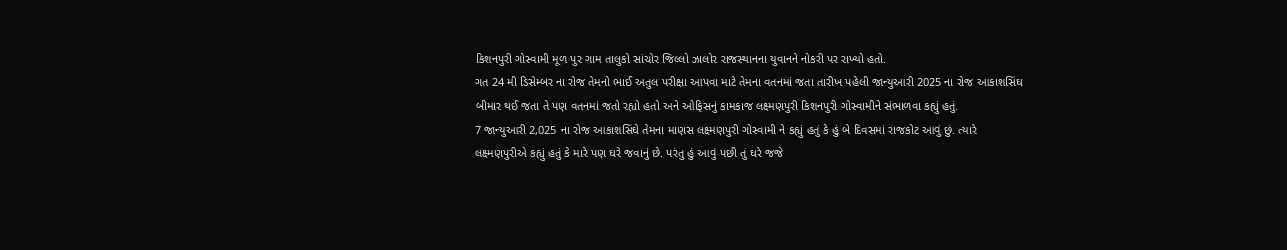કિશનપુરી ગોસ્વામી મૂળ પુર ગામ તાલુકો સાંચોર જિલ્લો ઝાલોર રાજસ્થાનના યુવાનને નોકરી પર રાખ્યો હતો.
ગત 24 મી ડિસેમ્બર ના રોજ તેમનો ભાઈ અતુલ પરીક્ષા આપવા માટે તેમના વતનમાં જતા તારીખ પહેલી જાન્યુઆરી 2025 ના રોજ આકાશસિંઘ બીમાર થઈ જતા તે પણ વતનમાં જતો રહ્યો હતો અને ઓફિસનું કામકાજ લક્ષ્મણપુરી કિશનપુરી ગોસ્વામીને સંભાળવા કહ્યું હતું.
7 જાન્યુઆરી 2,025 ના રોજ આકાશસિંઘે તેમના માણસ લક્ષ્મણપુરી ગોસ્વામી ને કહ્યું હતું કે હું બે દિવસમાં રાજકોટ આવું છું. ત્યારે લક્ષ્મણપુરીએ કહ્યું હતું કે મારે પણ ઘરે જવાનું છે. પરંતુ હું આવું પછી તું ઘરે જજે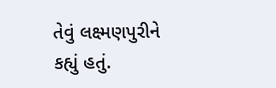તેવું લક્ષ્મણપુરીને કહ્યું હતું.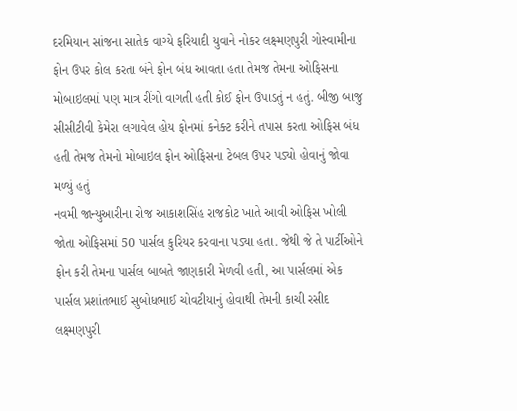દરમિયાન સાંજના સાતેક વાગ્યે ફરિયાદી યુવાને નોકર લક્ષ્મણપુરી ગોસ્વામીના ફોન ઉપર કોલ કરતા બંને ફોન બંધ આવતા હતા તેમજ તેમના ઓફિસના મોબાઇલમાં પણ માત્ર રીંગો વાગતી હતી કોઈ ફોન ઉપાડતું ન હતું. બીજી બાજુ સીસીટીવી કેમેરા લગાવેલ હોય ફોનમાં કનેક્ટ કરીને તપાસ કરતા ઓફિસ બંધ હતી તેમજ તેમનો મોબાઇલ ફોન ઓફિસના ટેબલ ઉપર પડ્યો હોવાનું જોવા મળ્યું હતું
નવમી જાન્યુઆરીના રોજ આકાશસિંહ રાજકોટ ખાતે આવી ઓફિસ ખોલી જોતા ઓફિસમાં 50 પાર્સલ કુરિયર કરવાના પડ્યા હતા. જેથી જે તે પાર્ટીઓને ફોન કરી તેમના પાર્સલ બાબતે જાણકારી મેળવી હતી, આ પાર્સલમાં એક પાર્સલ પ્રશાંતભાઈ સુબોધભાઈ ચોવટીયાનું હોવાથી તેમની કાચી રસીદ લક્ષ્મણપુરી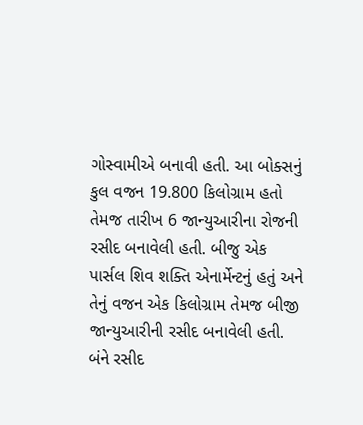ગોસ્વામીએ બનાવી હતી. આ બોક્સનું કુલ વજન 19.800 કિલોગ્રામ હતો તેમજ તારીખ 6 જાન્યુઆરીના રોજની રસીદ બનાવેલી હતી. બીજુ એક પાર્સલ શિવ શક્તિ એનાર્મેન્ટનું હતું અને તેનું વજન એક કિલોગ્રામ તેમજ બીજી જાન્યુઆરીની રસીદ બનાવેલી હતી.
બંને રસીદ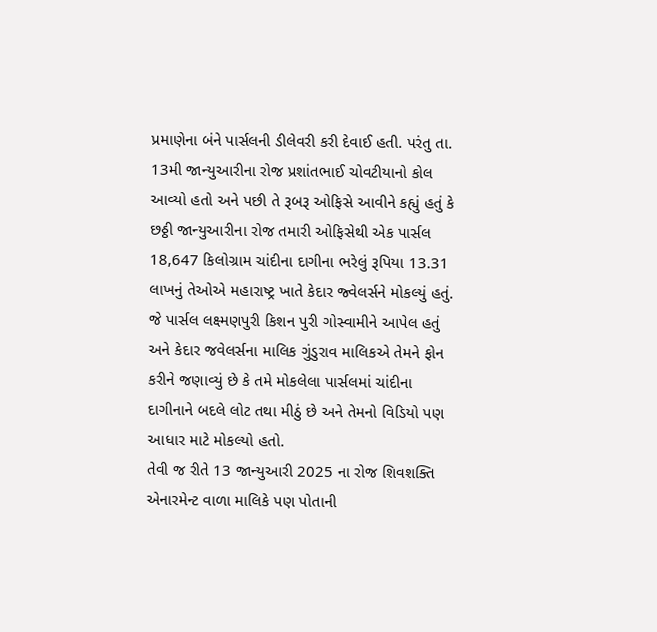પ્રમાણેના બંને પાર્સલની ડીલેવરી કરી દેવાઈ હતી. પરંતુ તા. 13મી જાન્યુઆરીના રોજ પ્રશાંતભાઈ ચોવટીયાનો કોલ આવ્યો હતો અને પછી તે રૂબરૂ ઓફિસે આવીને કહ્યું હતું કે છઠ્ઠી જાન્યુઆરીના રોજ તમારી ઓફિસેથી એક પાર્સલ 18,647 કિલોગ્રામ ચાંદીના દાગીના ભરેલું રૂપિયા 13.31 લાખનું તેઓએ મહારાષ્ટ્ર ખાતે કેદાર જ્વેલર્સને મોકલ્યું હતું. જે પાર્સલ લક્ષ્મણપુરી કિશન પુરી ગોસ્વામીને આપેલ હતું અને કેદાર જવેલર્સના માલિક ગુંડુરાવ માલિકએ તેમને ફોન કરીને જણાવ્યું છે કે તમે મોકલેલા પાર્સલમાં ચાંદીના દાગીનાને બદલે લોટ તથા મીઠું છે અને તેમનો વિડિયો પણ આધાર માટે મોકલ્યો હતો.
તેવી જ રીતે 13 જાન્યુઆરી 2025 ના રોજ શિવશક્તિ એનારમેન્ટ વાળા માલિકે પણ પોતાની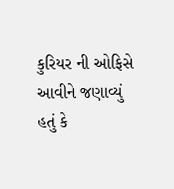કુરિયર ની ઓફિસે આવીને જણાવ્યું હતું કે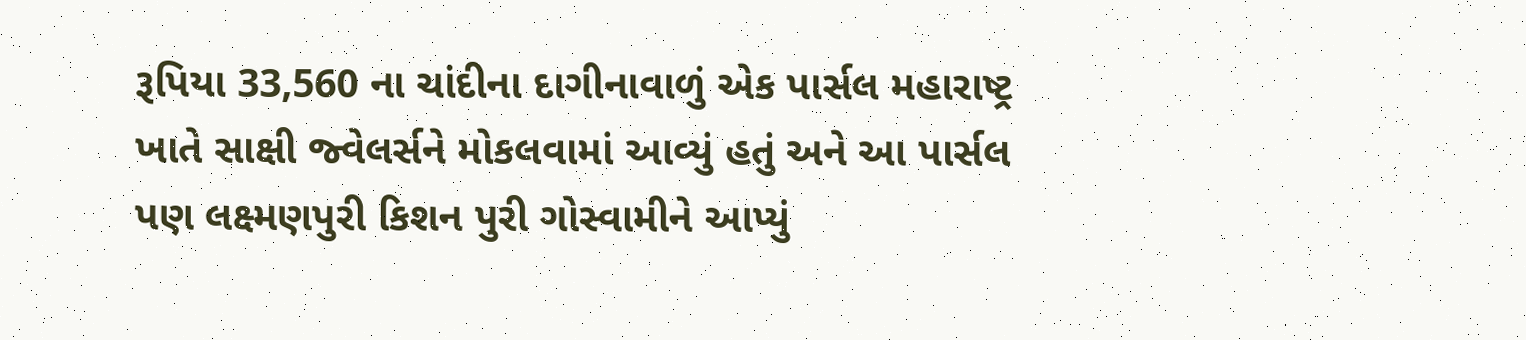રૂપિયા 33,560 ના ચાંદીના દાગીનાવાળું એક પાર્સલ મહારાષ્ટ્ર ખાતે સાક્ષી જ્વેલર્સને મોકલવામાં આવ્યું હતું અને આ પાર્સલ પણ લક્ષ્મણપુરી કિશન પુરી ગોસ્વામીને આપ્યું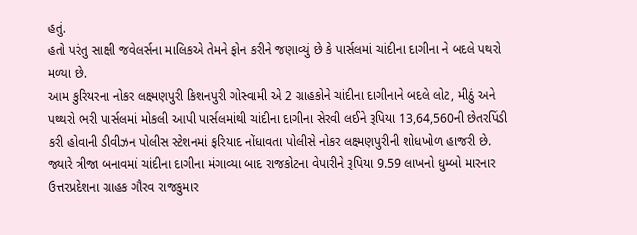હતું.
હતો પરંતુ સાક્ષી જવેલર્સના માલિકએ તેમને ફોન કરીને જણાવ્યું છે કે પાર્સલમાં ચાંદીના દાગીના ને બદલે પથરો મળ્યા છે.
આમ કુરિયરના નોકર લક્ષ્મણપુરી કિશનપુરી ગોસ્વામી એ 2 ગ્રાહકોને ચાંદીના દાગીનાને બદલે લોટ, મીઠું અને પથ્થરો ભરી પાર્સલમાં મોકલી આપી પાર્સલમાંથી ચાંદીના દાગીના સેરવી લઈને રૂપિયા 13,64,560ની છેતરપિંડી કરી હોવાની ડીવીઝન પોલીસ સ્ટેશનમાં ફરિયાદ નોંધાવતા પોલીસે નોકર લક્ષ્મણપુરીની શોધખોળ હાજરી છે.
જ્યારે ત્રીજા બનાવમાં ચાંદીના દાગીના મંગાવ્યા બાદ રાજકોટના વેપારીને રૂપિયા 9.59 લાખનો ધુમ્બો મારનાર ઉત્તરપ્રદેશના ગ્રાહક ગૌરવ રાજકુમાર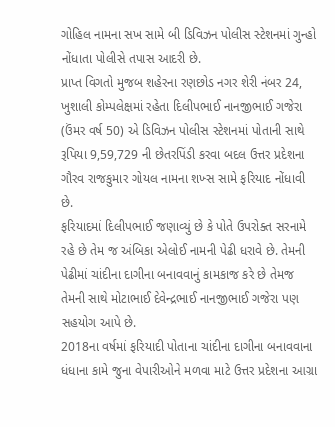ગોહિલ નામના સખ સામે બી ડિવિઝન પોલીસ સ્ટેશનમાં ગુન્હો નોંધાતા પોલીસે તપાસ આદરી છે.
પ્રાપ્ત વિગતો મુજબ શહેરના રણછોડ નગર શેરી નંબર 24, ખુશાલી કોમ્પલેક્ષમાં રહેતા દિલીપભાઈ નાનજીભાઈ ગજેરા (ઉંમર વર્ષ 50) એ ડિવિઝન પોલીસ સ્ટેશનમાં પોતાની સાથે રૂપિયા 9,59,729 ની છેતરપિંડી કરવા બદલ ઉત્તર પ્રદેશના ગૌરવ રાજકુમાર ગોયલ નામના શખ્સ સામે ફરિયાદ નોંધાવી છે.
ફરિયાદમાં દિલીપભાઈ જણાવ્યું છે કે પોતે ઉપરોક્ત સરનામે રહે છે તેમ જ અંબિકા એલોઈ નામની પેઢી ધરાવે છે. તેમની પેઢીમાં ચાંદીના દાગીના બનાવવાનું કામકાજ કરે છે તેમજ તેમની સાથે મોટાભાઈ દેવેન્દ્રભાઈ નાનજીભાઈ ગજેરા પણ સહયોગ આપે છે.
2018ના વર્ષમાં ફરિયાદી પોતાના ચાંદીના દાગીના બનાવવાના ધંધાના કામે જુના વેપારીઓને મળવા માટે ઉત્તર પ્રદેશના આગ્રા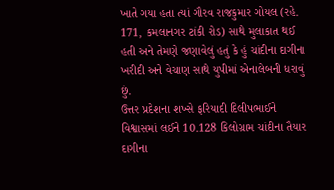ખાતે ગયા હતા ત્યાં ગૌરવ રાજકુમાર ગોયલ (રહે. 171, કમલાનગર ટાંકી રોડ) સાથે મુલાકાત થઈ હતી અને તેમણે જણાવેલું હતું કે હું ચાંદીના દાગીના ખરીદી અને વેચાણ સાથે યુપીમાં એનાલેબની ધરાવું છું.
ઉત્તર પ્રદેશના શખ્સે ફરિયાદી દિલીપભાઈને વિશ્વાસમાં લઈને 10.128 કિલોગ્રામ ચાંદીના તૈયાર દાગીના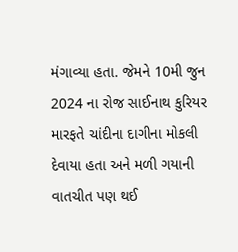મંગાવ્યા હતા. જેમને 10મી જુન 2024 ના રોજ સાઈનાથ કુરિયર મારફતે ચાંદીના દાગીના મોકલી દેવાયા હતા અને મળી ગયાની વાતચીત પણ થઈ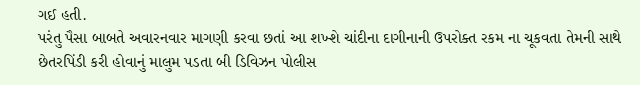ગઈ હતી.
પરંતુ પૈસા બાબતે અવારનવાર માગણી કરવા છતાં આ શખ્શે ચાંદીના દાગીનાની ઉપરોક્ત રકમ ના ચૂકવતા તેમની સાથે છેતરપિંડી કરી હોવાનું માલુમ પડતા બી ડિવિઝન પોલીસ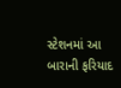સ્ટેશનમાં આ બારાની ફરિયાદ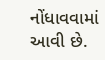નોંધાવવામાં આવી છે.